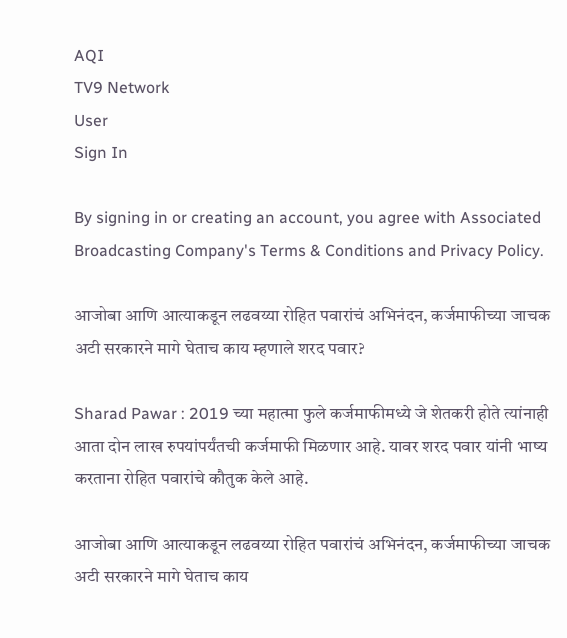AQI
TV9 Network
User
Sign In

By signing in or creating an account, you agree with Associated Broadcasting Company's Terms & Conditions and Privacy Policy.

आजोबा आणि आत्याकडून लढवय्या रोहित पवारांचं अभिनंदन, कर्जमाफीच्या जाचक अटी सरकारने मागे घेताच काय म्हणाले शरद पवार?

Sharad Pawar : 2019 च्या महात्मा फुले कर्जमाफीमध्ये जे शेतकरी होते त्यांनाही आता दोन लाख रुपयांपर्यंतची कर्जमाफी मिळणार आहे. यावर शरद पवार यांनी भाष्य करताना रोहित पवारांचे कौतुक केले आहे.

आजोबा आणि आत्याकडून लढवय्या रोहित पवारांचं अभिनंदन, कर्जमाफीच्या जाचक अटी सरकारने मागे घेताच काय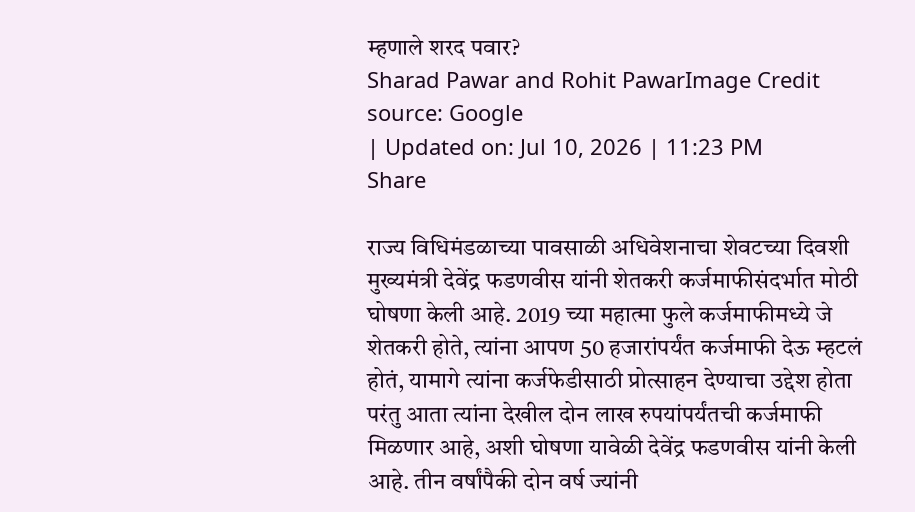म्हणाले शरद पवार?
Sharad Pawar and Rohit PawarImage Credit source: Google
| Updated on: Jul 10, 2026 | 11:23 PM
Share

राज्य विधिमंडळाच्या पावसाळी अधिवेशनाचा शेवटच्या दिवशी मुख्यमंत्री देवेंद्र फडणवीस यांनी शेतकरी कर्जमाफीसंदर्भात मोठी घोषणा केली आहे. 2019 च्या महात्मा फुले कर्जमाफीमध्ये जे शेतकरी होते, त्यांना आपण 50 हजारांपर्यंत कर्जमाफी देऊ म्हटलं होतं, यामागे त्यांना कर्जफेडीसाठी प्रोत्साहन देण्याचा उद्देश होता परंतु आता त्यांना देखील दोन लाख रुपयांपर्यंतची कर्जमाफी मिळणार आहे, अशी घोषणा यावेळी देवेंद्र फडणवीस यांनी केली आहे. तीन वर्षांपैकी दोन वर्ष ज्यांनी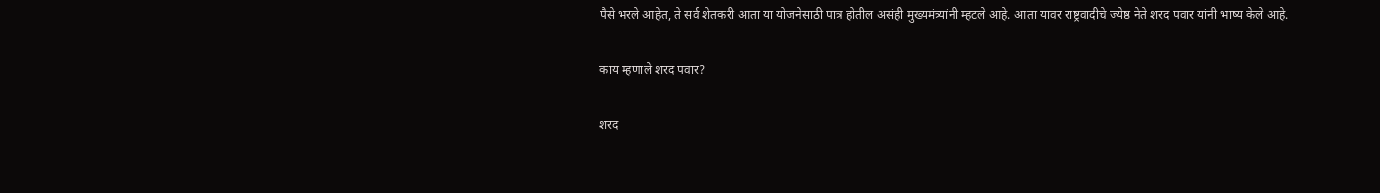पैसे भरले आहेत, ते सर्व शेतकरी आता या योजनेसाठी पात्र होतील असंही मुख्यमंत्र्यांनी म्हटले आहे. आता यावर राष्ट्रवादीचे ज्येष्ठ नेते शरद पवार यांनी भाष्य केले आहे.

काय म्हणाले शरद पवार?

शरद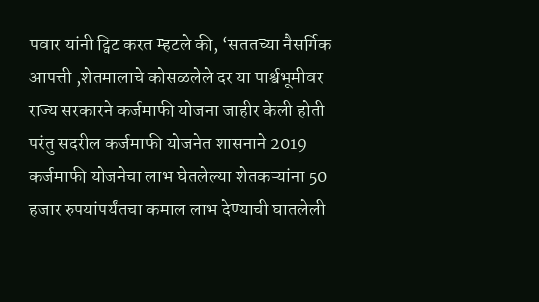पवार यांनी ट्विट करत म्हटले की, ‘सततच्या नैसर्गिक आपत्ती ,शेतमालाचे कोसळलेले दर या पार्श्वभूमीवर राज्य सरकारने कर्जमाफी योजना जाहीर केली होती परंतु सदरील कर्जमाफी योजनेत शासनाने 2019 कर्जमाफी योजनेचा लाभ घेतलेल्या शेतकऱ्यांना 50 हजार रुपयांपर्यंतचा कमाल लाभ देण्याची घातलेली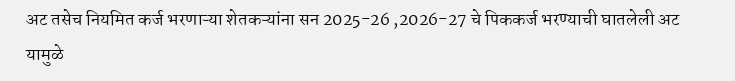अट तसेच नियमित कर्ज भरणाऱ्या शेतकऱ्यांना सन 2025-26 ,2026-27 चे पिककर्ज भरण्याची घातलेली अट यामुळे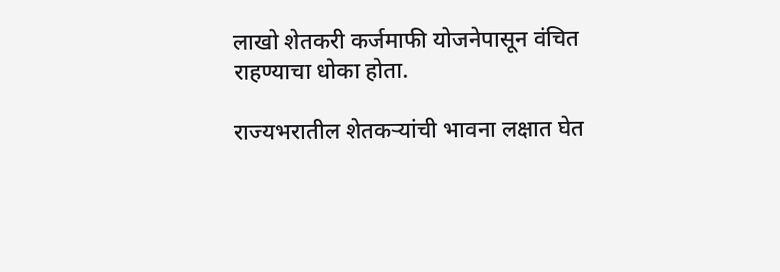लाखो शेतकरी कर्जमाफी योजनेपासून वंचित राहण्याचा धोका होता.

राज्यभरातील शेतकऱ्यांची भावना लक्षात घेत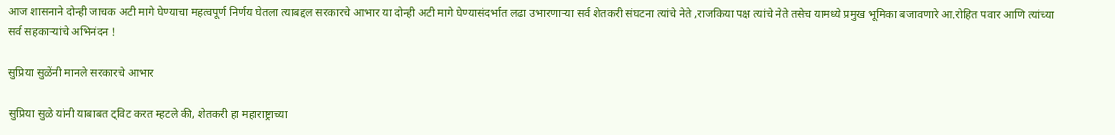आज शासनाने दोन्ही जाचक अटी मागे घेण्याचा महत्वपूर्ण निर्णय घेतला त्याबद्दल सरकारचे आभार या दोन्ही अटी मागे घेण्यासंदर्भात लढा उभारणाऱ्या सर्व शेतकरी संघटना त्यांचे नेते ,राजकिया पक्ष त्यांचे नेते तसेच यामध्ये प्रमुख भूमिका बजावणारे आ.रोहित पवार आणि त्यांच्या सर्व सहकाऱ्यांचे अभिनंदन !

सुप्रिया सुळेंनी मानले सरकारचे आभार

सुप्रिया सुळे यांनी याबाबत ट्विट करत म्हटले की, शेतकरी हा महाराष्ट्राच्या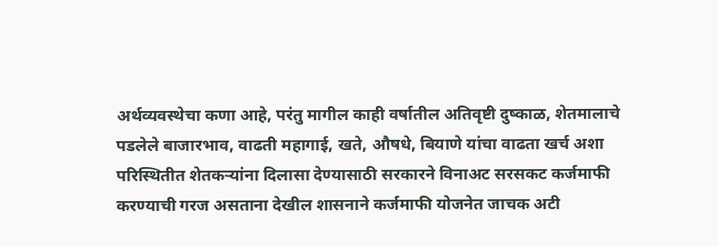अर्थव्यवस्थेचा कणा आहे, परंतु मागील काही वर्षातील अतिवृष्टी दुष्काळ, शेतमालाचे पडलेले बाजारभाव, वाढती महागाई, खते, औषधे, बियाणे यांचा वाढता खर्च अशा परिस्थितीत शेतकऱ्यांना दिलासा देण्यासाठी सरकारने विनाअट सरसकट कर्जमाफी करण्याची गरज असताना देखील शासनाने कर्जमाफी योजनेत जाचक अटी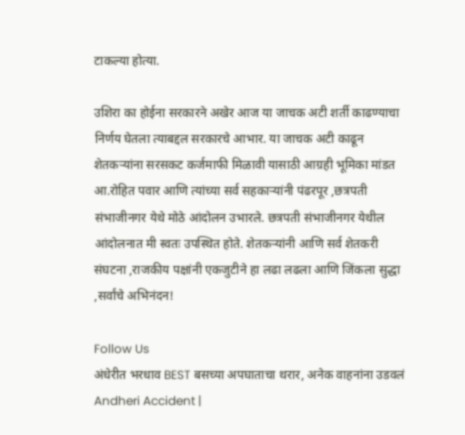टाकल्या होत्या.

उशिरा का होईना सरकारने अखेर आज या जाचक अटी शर्ती काढण्याचा निर्णय घेतला त्याबद्दल सरकारचे आभार. या जाचक अटी काढून शेतकऱ्यांना सरसकट कर्जमाफी मिळावी यासाठी आग्रही भूमिका मांडत आ.रोहित पवार आणि त्यांच्या सर्व सहकाऱ्यांनी पंढरपूर ,छत्रपती संभाजीनगर येथे मोठे आंदोलन उभारले. छत्रपती संभाजीनगर येथील आंदोलनात मी स्वतः उपस्थित होते. शेतकऱ्यांनी आणि सर्व शेतकरी संघटना ,राजकीय पक्षांनी एकजुटीने हा लढा लढला आणि जिंकला सुद्धा ,सर्वांचे अभिनंदन!

Follow Us
अंधेरीत भरधाव BEST बसच्या अपघाताचा थरार, अनेक वाहनांना उडवलं
Andheri Accident |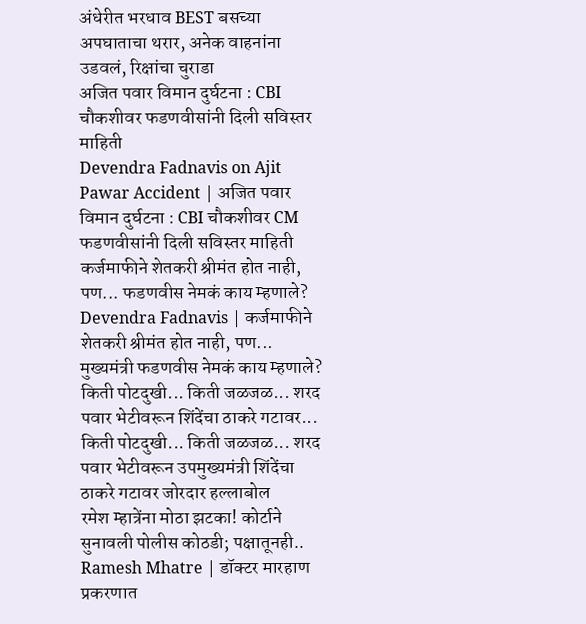अंधेरीत भरधाव BEST बसच्या अपघाताचा थरार, अनेक वाहनांना उडवलं, रिक्षांचा चुराडा
अजित पवार विमान दुर्घटना : CBI चौकशीवर फडणवीसांनी दिली सविस्तर माहिती
Devendra Fadnavis on Ajit Pawar Accident | अजित पवार विमान दुर्घटना : CBI चौकशीवर CM फडणवीसांनी दिली सविस्तर माहिती
कर्जमाफीने शेतकरी श्रीमंत होत नाही, पण... फडणवीस नेमकं काय म्हणाले?
Devendra Fadnavis | कर्जमाफीने शेतकरी श्रीमंत होत नाही, पण... मुख्यमंत्री फडणवीस नेमकं काय म्हणाले?
किती पोटदुखी... किती जळजळ... शरद पवार भेटीवरून शिंदेंचा ठाकरे गटावर...
किती पोटदुखी... किती जळजळ... शरद पवार भेटीवरून उपमुख्यमंत्री शिंदेंचा ठाकरे गटावर जोरदार हल्लाबोल
रमेश म्हात्रेंना मोठा झटका! कोर्टाने सुनावली पोलीस कोठडी; पक्षातूनही..
Ramesh Mhatre | डॉक्टर मारहाण प्रकरणात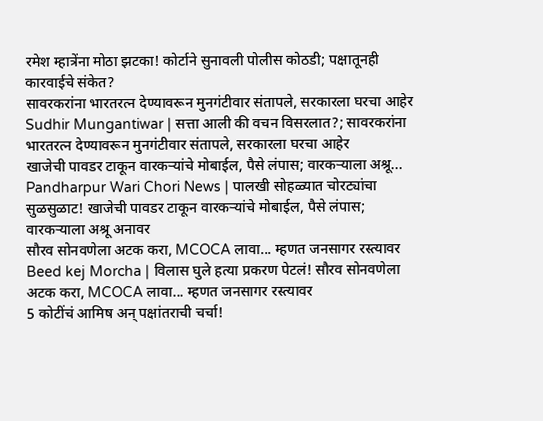रमेश म्हात्रेंना मोठा झटका! कोर्टाने सुनावली पोलीस कोठडी; पक्षातूनही कारवाईचे संकेत?
सावरकरांना भारतरत्न देण्यावरून मुनगंटीवार संतापले, सरकारला घरचा आहेर
Sudhir Mungantiwar | सत्ता आली की वचन विसरलात?; सावरकरांना भारतरत्न देण्यावरून मुनगंटीवार संतापले, सरकारला घरचा आहेर
खाजेची पावडर टाकून वारकऱ्यांचे मोबाईल, पैसे लंपास; वारकऱ्याला अश्रू...
Pandharpur Wari Chori News | पालखी सोहळ्यात चोरट्यांचा सुळसुळाट! खाजेची पावडर टाकून वारकऱ्यांचे मोबाईल, पैसे लंपास; वारकऱ्याला अश्रू अनावर
सौरव सोनवणेला अटक करा, MCOCA लावा... म्हणत जनसागर रस्त्यावर
Beed kej Morcha | विलास घुले हत्या प्रकरण पेटलं! सौरव सोनवणेला अटक करा, MCOCA लावा... म्हणत जनसागर रस्त्यावर
5 कोटींचं आमिष अन् पक्षांतराची चर्चा!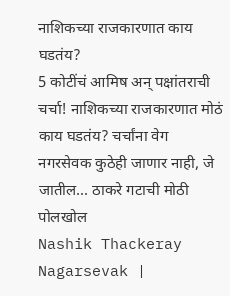नाशिकच्या राजकारणात काय घडतंय?
5 कोटींचं आमिष अन् पक्षांतराची चर्चा! नाशिकच्या राजकारणात मोठं काय घडतंय? चर्चांना वेग
नगरसेवक कुठेही जाणार नाही, जे जातील... ठाकरे गटाची मोठी पोलखोल
Nashik Thackeray Nagarsevak |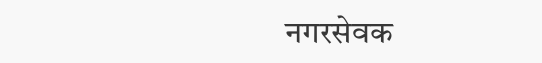नगरसेवक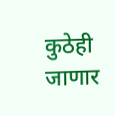कुठेही जाणार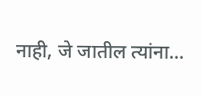नाही, जे जातील त्यांना...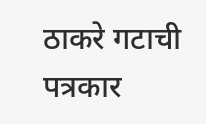ठाकरे गटाची पत्रकार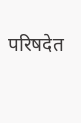परिषदेत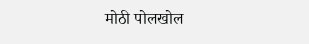मोठी पोलखोल